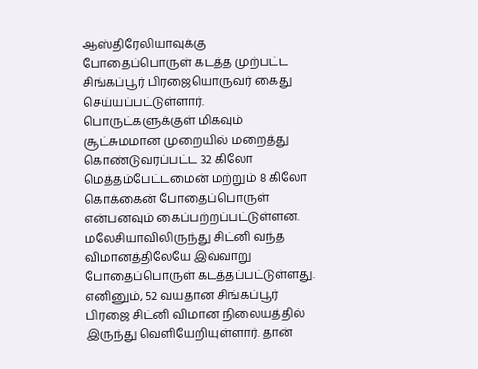ஆஸ்திரேலியாவுக்கு போதைப்பொருள் கடத்த முற்பட்ட சிங்கப்பூர் பிரஜையொருவர் கைது செய்யப்பட்டுள்ளார்.
பொருட்களுக்குள் மிகவும் சூட்சுமமான முறையில் மறைத்து கொண்டுவரப்பட்ட 32 கிலோ மெத்தம்பேட்டமைன் மற்றும் 8 கிலோ கொக்கைன் போதைப்பொருள் என்பனவும் கைப்பற்றப்பட்டுள்ளன.
மலேசியாவிலிருந்து சிட்னி வந்த விமானத்திலேயே இவ்வாறு போதைப்பொருள் கடத்தப்பட்டுள்ளது.
எனினும், 52 வயதான சிங்கப்பூர் பிரஜை சிட்னி விமான நிலையத்தில் இருந்து வெளியேறியுள்ளார். தான்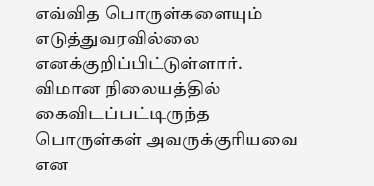எவ்வித பொருள்களையும் எடுத்துவரவில்லை எனக்குறிப்பிட்டுள்ளார்.
விமான நிலையத்தில் கைவிடப்பட்டிருந்த பொருள்கள் அவருக்குரியவை என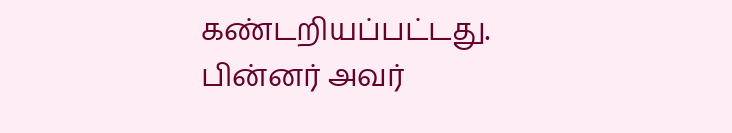கண்டறியப்பட்டது. பின்னர் அவர்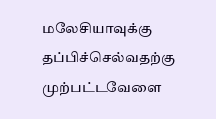மலேசியாவுக்கு தப்பிச்செல்வதற்கு முற்பட்டவேளை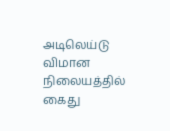அடிலெய்டு விமான நிலையத்தில் கைது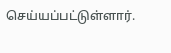செய்யப்பட்டுள்ளார்.